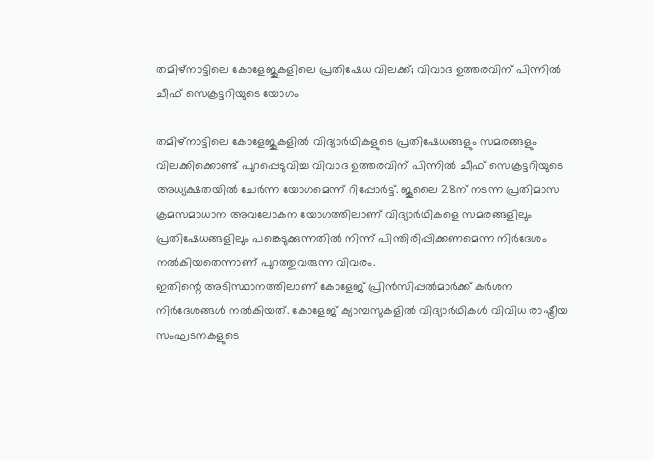തമിഴ്നാട്ടിലെ കോളേജുകളിലെ പ്രതിഷേധ വിലക്ക്; വിവാദ ഉത്തരവിന് പിന്നിൽ ചീഫ് സെക്രട്ടറിയുടെ യോഗം

തമിഴ്നാട്ടിലെ കോളേജുകളിൽ വിദ്യാർഥികളുടെ പ്രതിഷേധങ്ങളും സമരങ്ങളും വിലക്കിക്കൊണ്ട് പുറപ്പെടുവിച്ച വിവാദ ഉത്തരവിന് പിന്നിൽ ചീഫ് സെക്രട്ടറിയുടെ അധ്യക്ഷതയിൽ ചേർന്ന യോഗമെന്ന് റിപ്പോർട്ട്. ജൂലൈ 28ന് നടന്ന പ്രതിമാസ ക്രമസമാധാന അവലോകന യോഗത്തിലാണ് വിദ്യാർഥികളെ സമരങ്ങളിലും പ്രതിഷേധങ്ങളിലും പങ്കെടുക്കുന്നതിൽ നിന്ന് പിന്തിരിപ്പിക്കണമെന്ന നിർദേശം നൽകിയതെന്നാണ് പുറത്തുവരുന്ന വിവരം.
ഇതിന്റെ അടിസ്ഥാനത്തിലാണ് കോളേജ് പ്രിൻസിപ്പൽമാർക്ക് കർശന നിർദേശങ്ങൾ നൽകിയത്. കോളേജ് ക്യാമ്പസുകളിൽ വിദ്യാർഥികൾ വിവിധ രാഷ്ട്രീയ സംഘടനകളുടെ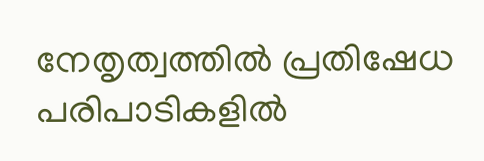നേതൃത്വത്തിൽ പ്രതിഷേധ പരിപാടികളിൽ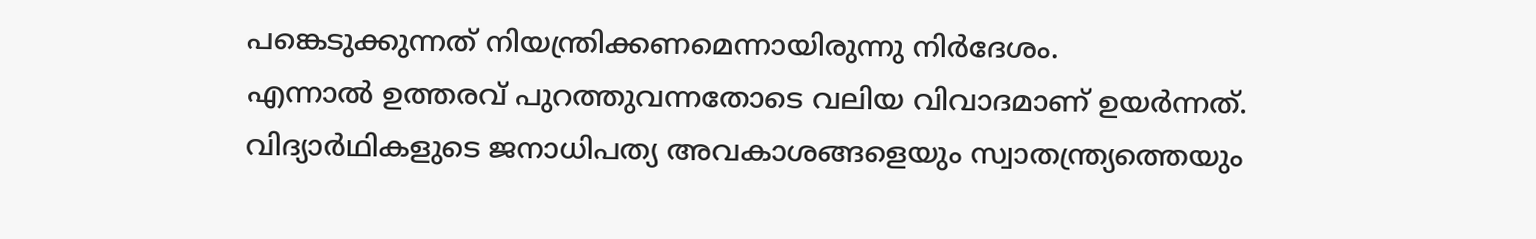പങ്കെടുക്കുന്നത് നിയന്ത്രിക്കണമെന്നായിരുന്നു നിർദേശം.
എന്നാൽ ഉത്തരവ് പുറത്തുവന്നതോടെ വലിയ വിവാദമാണ് ഉയർന്നത്. വിദ്യാർഥികളുടെ ജനാധിപത്യ അവകാശങ്ങളെയും സ്വാതന്ത്ര്യത്തെയും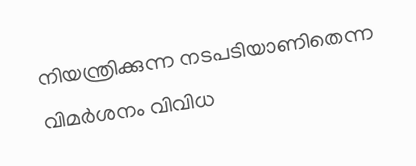നിയന്ത്രിക്കുന്ന നടപടിയാണിതെന്ന വിമർശനം വിവിധ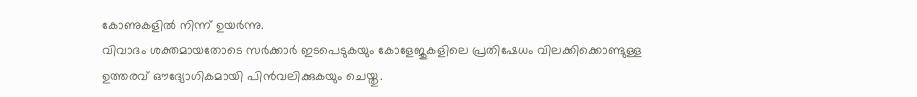കോണുകളിൽ നിന്ന് ഉയർന്നു.
വിവാദം ശക്തമായതോടെ സർക്കാർ ഇടപെടുകയും കോളേജുകളിലെ പ്രതിഷേധം വിലക്കിക്കൊണ്ടുള്ള ഉത്തരവ് ഔദ്യോഗികമായി പിൻവലിക്കുകയും ചെയ്തു.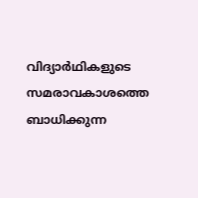വിദ്യാർഥികളുടെ സമരാവകാശത്തെ ബാധിക്കുന്ന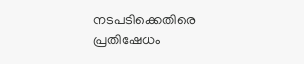നടപടിക്കെതിരെ പ്രതിഷേധം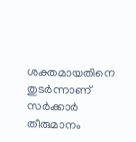ശക്തമായതിനെ തുടർന്നാണ് സർക്കാർ തീരുമാനം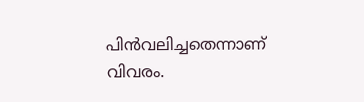പിൻവലിച്ചതെന്നാണ് വിവരം.